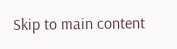Skip to main content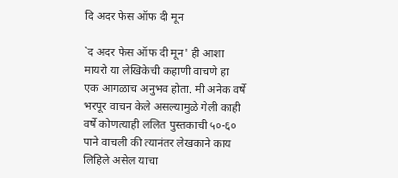दि अदर फेस ऑफ दी मून

`द अदर फेस ऑफ दी मून' ही आशा मायरो या लेखिकेची कहाणी वाचणे हा एक आगळाच अनुभव होता. मी अनेक वर्षे भरपूर वाचन केले असल्यामुळे गेली काही वर्षे कोणत्याही ललित पुस्तकाची ५०-६० पाने वाचली की त्यानंतर लेखकाने काय लिहिले असेल याचा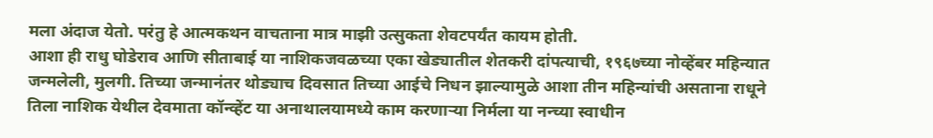मला अंदाज येतो. परंतु हे आत्मकथन वाचताना मात्र माझी उत्सुकता शेवटपर्यंत कायम होती.
आशा ही राधु घोडेराव आणि सीताबाई या नाशिकजवळच्या एका खेड्यातील शेतकरी दांपत्याची, १९६७च्या नोव्हेंबर महिन्यात जन्मलेली, मुलगी. तिच्या जन्मानंतर थोड्याच दिवसात तिच्या आईचे निधन झाल्यामुळे आशा तीन महिन्यांची असताना राधूने तिला नाशिक येथील देवमाता कॉन्व्हेंट या अनाथालयामध्ये काम करणाऱ्या निर्मला या नन्च्या स्वाधीन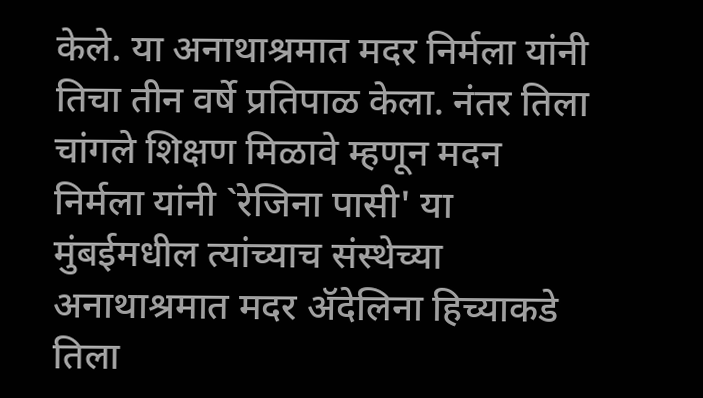केले. या अनाथाश्रमात मदर निर्मला यांनी तिचा तीन वर्षे प्रतिपाळ केला. नंतर तिला चांगले शिक्षण मिळावे म्हणून मदन निर्मला यांनी `रेजिना पासी' या मुंबईमधील त्यांच्याच संस्थेच्या अनाथाश्रमात मदर ॲदेलिना हिच्याकडे तिला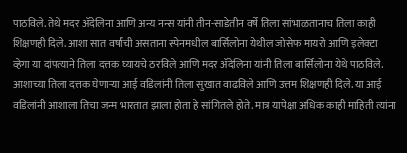पाठविले. तेथे मदर ॲदेलिना आणि अन्य नन्स यांनी तीन-साडेतीन वर्षे तिला सांभाळतानाच तिला काही शिक्षणही दिले. आशा सात वर्षांची असताना स्पेनमधील बार्सिलोना येथील जोसेफ मायरो आणि इलेक्टा व्हेगा या दांपत्याने तिला दत्तक घ्यायचे ठरविले आणि मदर ॲदेलिना यांनी तिला बार्सिलोना येथे पाठविले. आशाच्या तिला दत्तक घेणाऱ्या आई वडिलांनी तिला सुखात वाढविले आणि उत्तम शिक्षणही दिले. या आई वडिलांनी आशाला तिचा जन्म भारतात झाला होता हे सांगितले होते. मात्र यापेक्षा अधिक काही माहिती त्यांना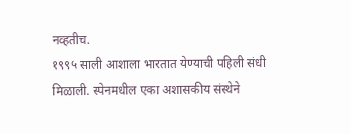नव्हतीच.
१९९५ साली आशाला भारतात येण्याची पहिली संधी मिळाली. स्पेनमधील एका अशासकीय संस्थेने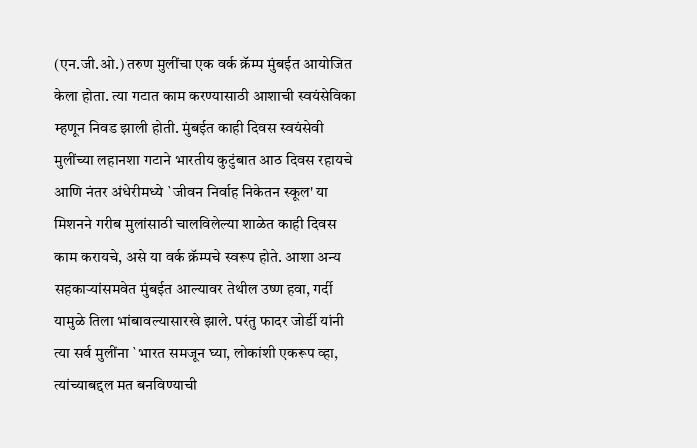(एन.जी.ओ.) तरुण मुलींचा एक वर्क क्रॅम्प मुंबईत आयोजित केला होता. त्या गटात काम करण्यासाठी आशाची स्वयंसेविका म्हणून निवड झाली होती. मुंबईत काही दिवस स्वयंसेवी मुलींच्या लहानशा गटाने भारतीय कुटुंबात आठ दिवस रहायचे आणि नंतर अंधेरीमध्ये `जीवन निर्वाह निकेतन स्कूल' या मिशनने गरीब मुलांसाठी चालविलेल्या शाळेत काही दिवस काम करायचे, असे या वर्क क्रॅम्पचे स्वरूप होते. आशा अन्य सहकाऱ्यांसमवेत मुंबईत आल्यावर तेथील उष्ण हवा, गर्दी यामुळे तिला भांबावल्यासारखे झाले. परंतु फादर जोर्डी यांनी त्या सर्व मुलींना `भारत समजून घ्या, लोकांशी एकरूप व्हा, त्यांच्याबद्दल मत बनविण्याची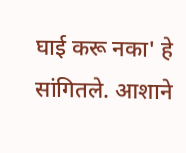घाई करू नका' हे सांगितले. आशाने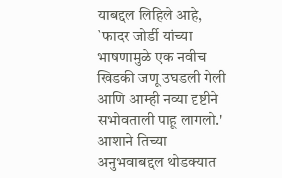याबद्दल लिहिले आहे, `फादर जोर्डी यांच्या भाषणामुळे एक नवीच खिडकी जणू उघडली गेली आणि आम्ही नव्या दृष्टीने सभोवताली पाहू लागलो.' आशाने तिच्या अनुभवाबद्दल थोडक्यात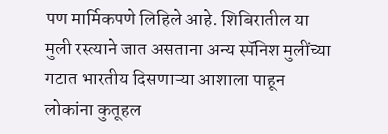पण मार्मिकपणे लिहिले आहे. शिबिरातील या मुली रस्त्याने जात असताना अन्य स्पॅनिश मुलींच्या गटात भारतीय दिसणाऱ्या आशाला पाहून लोकांना कुतूहल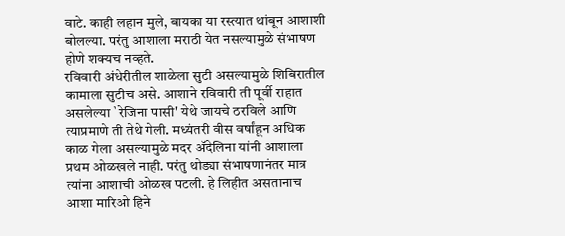वाटे. काही लहान मुले, बायका या रस्त्यात थांबून आशाशी बोलल्या. परंतु आशाला मराठी येत नसल्यामुळे संभाषण होणे शक्यच नव्हते.
रविवारी अंधेरीतील शाळेला सुटी असल्यामुळे शिबिरातील कामाला सुटीच असे. आशाने रविवारी ती पूर्वी राहात असलेल्या `रेजिना पासी' येथे जायचे ठरविले आणि त्याप्रमाणे ती तेथे गेली. मध्यंतरी वीस वर्षांहून अधिक काळ गेला असल्यामुळे मदर ॲदेलिना यांनी आशाला प्रथम ओळखले नाही. परंतु थोड्या संभाषणानंतर मात्र त्यांना आशाची ओळख पटली. हे लिहीत असतानाच आशा मारिओ हिने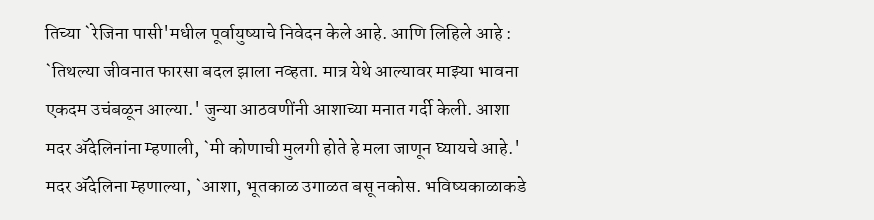तिच्या `रेजिना पासी'मधील पूर्वायुष्याचे निवेदन केले आहे. आणि लिहिले आहे : `तिथल्या जीवनात फारसा बदल झाला नव्हता. मात्र येथे आल्यावर माझ्या भावना एकदम उचंबळून आल्या.' जुन्या आठवणींनी आशाच्या मनात गर्दी केली. आशा मदर ॲदेलिनांना म्हणाली, `मी कोणाची मुलगी होते हे मला जाणून घ्यायचे आहे.' मदर ॲदेलिना म्हणाल्या, `आशा, भूतकाळ उगाळत बसू नकोस. भविष्यकाळाकडे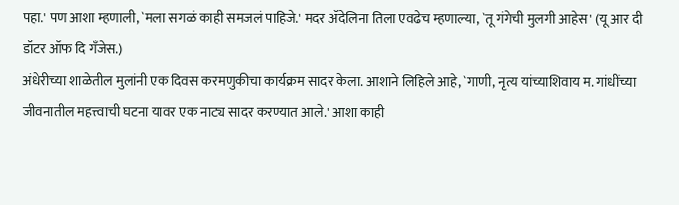पहा.' पण आशा म्हणाली, `मला सगळं काही समजलं पाहिजे.' मदर ॲदेलिना तिला एवढेच म्हणाल्या, `तू गंगेची मुलगी आहेस' (यू आर दी डॉटर ऑफ दि गँजेस.)
अंधेरीच्या शाळेतील मुलांनी एक दिवस करमणुकीचा कार्यक्रम सादर केला. आशाने लिहिले आहे, `गाणी, नृत्य यांच्याशिवाय म. गांधींच्या जीवनातील महत्त्वाची घटना यावर एक नाट्य सादर करण्यात आले.' आशा काही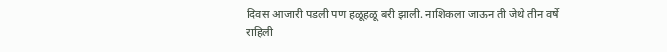दिवस आजारी पडली पण हळूहळू बरी झाली. नाशिकला जाऊन ती जेथे तीन वर्षे राहिली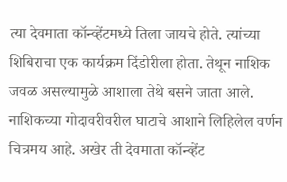त्या देवमाता कॉन्व्हेंटमध्ये तिला जायचे होते. त्यांच्या शिबिराचा एक कार्यक्रम दिंडोरीला होता. तेथून नाशिक जवळ असल्यामुळे आशाला तेथे बसने जाता आले. नाशिकच्या गोदावरीवरील घाटाचे आशाने लिहिलेल वर्णन चित्रमय आहे. अखेर ती देवमाता कॉन्व्हेंट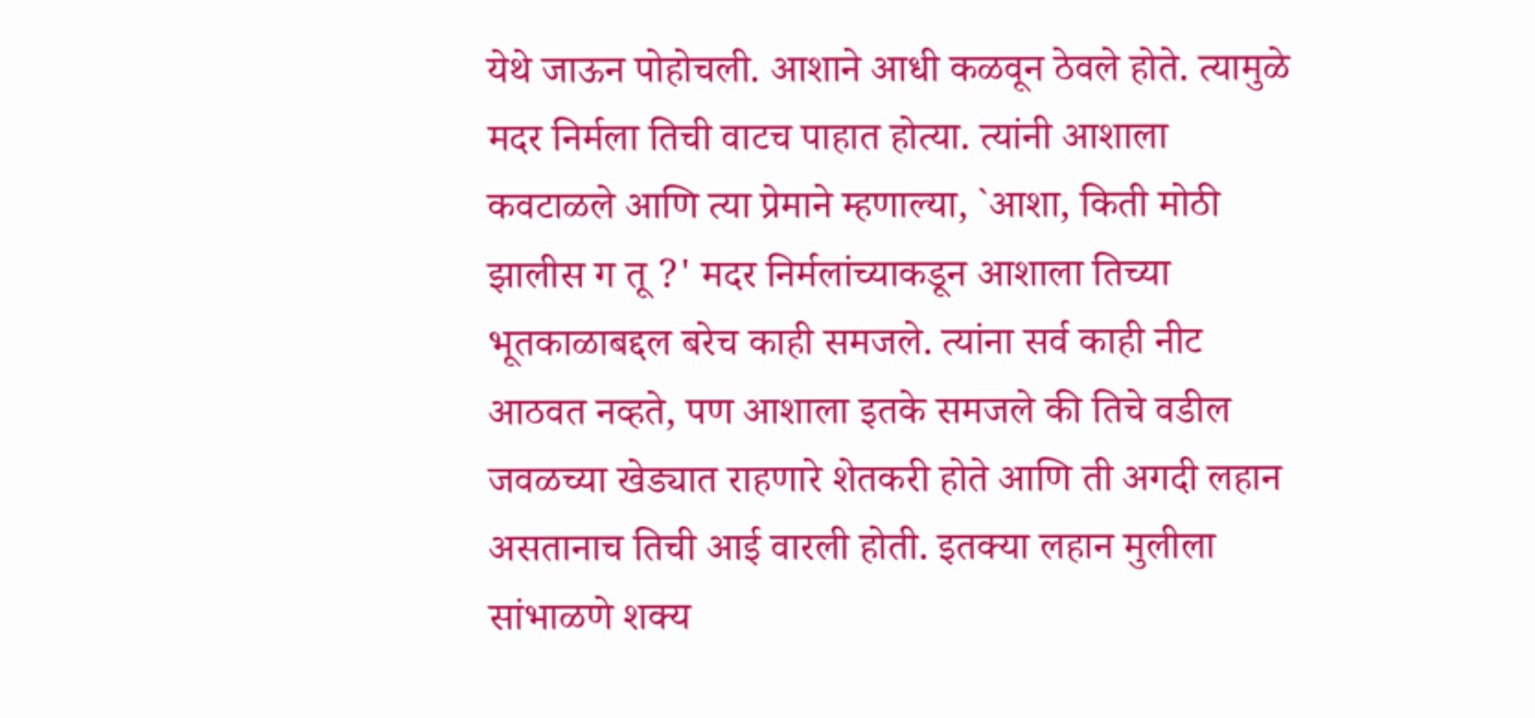येथे जाऊन पोहोचली. आशाने आधी कळवून ठेवले होते. त्यामुळे मदर निर्मला तिची वाटच पाहात होत्या. त्यांनी आशाला कवटाळले आणि त्या प्रेमाने म्हणाल्या, `आशा, किती मोठी झालीस ग तू ?' मदर निर्मलांच्याकडून आशाला तिच्या भूतकाळाबद्दल बरेच काही समजले. त्यांना सर्व काही नीट आठवत नव्हते, पण आशाला इतके समजले की तिचे वडील जवळच्या खेड्यात राहणारे शेतकरी होते आणि ती अगदी लहान असतानाच तिची आई वारली होती. इतक्या लहान मुलीला सांभाळणे शक्य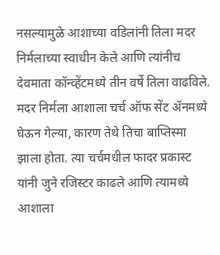नसल्यामुळे आशाच्या वडिलांनी तिला मदर निर्मलाच्या स्वाधीन केले आणि त्यांनीच देवमाता कॉन्व्हेंटमध्ये तीन वर्षे तिला वाढविले. मदर निर्मला आशाला चर्च ऑफ सेंट ॲनमध्ये घेऊन गेल्या, कारण तेथे तिचा बाप्तिस्मा झाला होता. त्या चर्चमधील फादर प्रकास्ट यांनी जुने रजिस्टर काढले आणि त्यामध्ये आशाला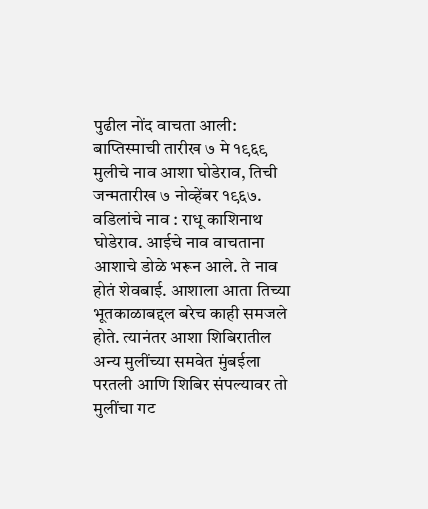पुढील नोंद वाचता आली:
बाप्तिस्माची तारीख ७ मे १९६९ मुलीचे नाव आशा घोडेराव, तिची जन्मतारीख ७ नोव्हेंबर १९६७. वडिलांचे नाव : राधू काशिनाथ घोडेराव. आईचे नाव वाचताना आशाचे डोळे भरून आले. ते नाव होतं शेवबाई. आशाला आता तिच्या भूतकाळाबद्दल बरेच काही समजले होते. त्यानंतर आशा शिबिरातील अन्य मुलींच्या समवेत मुंबईला परतली आणि शिबिर संपल्यावर तो मुलींचा गट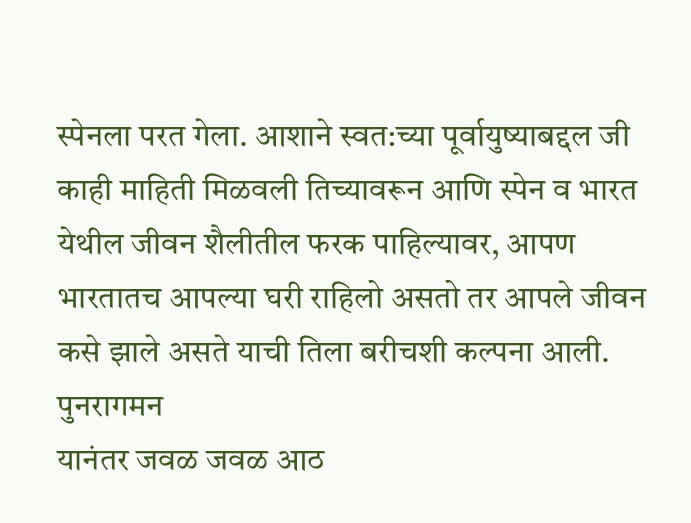स्पेनला परत गेला. आशाने स्वत:च्या पूर्वायुष्याबद्दल जी काही माहिती मिळवली तिच्यावरून आणि स्पेन व भारत येथील जीवन शैलीतील फरक पाहिल्यावर, आपण भारतातच आपल्या घरी राहिलो असतो तर आपले जीवन कसे झाले असते याची तिला बरीचशी कल्पना आली.
पुनरागमन
यानंतर जवळ जवळ आठ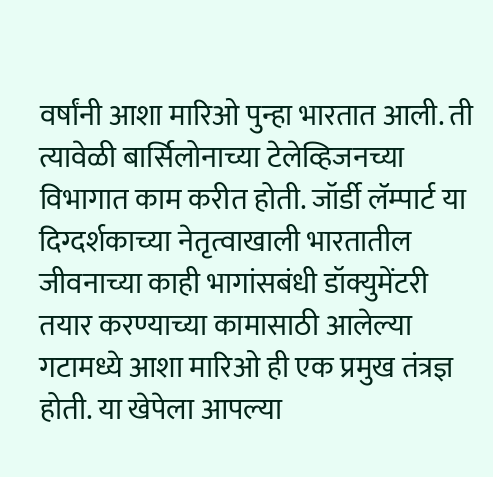वर्षांनी आशा मारिओ पुन्हा भारतात आली. ती त्यावेळी बार्सिलोनाच्या टेलेव्हिजनच्या विभागात काम करीत होती. जॉर्डी लॅम्पार्ट या दिग्दर्शकाच्या नेतृत्वाखाली भारतातील जीवनाच्या काही भागांसबंधी डॉक्युमेंटरी तयार करण्याच्या कामासाठी आलेल्या गटामध्ये आशा मारिओ ही एक प्रमुख तंत्रज्ञ होती. या खेपेला आपल्या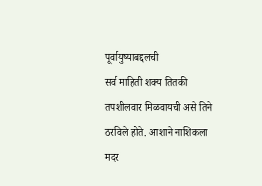पूर्वायुष्याबद्दलची
सर्व माहिती शक्य तितकी तपशीलवार मिळवायची असे तिने ठरविले होते. आशाने नाशिकला मदर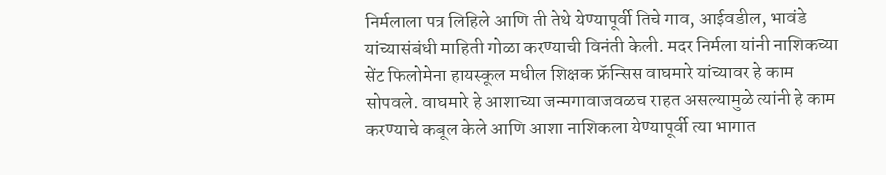निर्मलाला पत्र लिहिले आणि ती तेथे येण्यापूर्वी तिचे गाव, आईवडील, भावंडे यांच्यासंबंधी माहिती गोळा करण्याची विनंती केली. मदर निर्मला यांनी नाशिकच्या सेंट फिलोमेना हायस्कूल मधील शिक्षक फ्रॅन्सिस वाघमारे यांच्यावर हे काम सोपवले. वाघमारे हे आशाच्या जन्मगावाजवळच राहत असल्यामुळे त्यांनी हे काम करण्याचे कबूल केले आणि आशा नाशिकला येण्यापूर्वी त्या भागात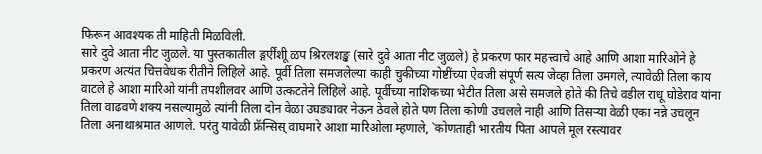फिरून आवश्यक ती माहिती मिळविली.
सारे दुवे आता नीट जुळले. या पुस्तकातील ङ्गर्एींशीू ळप श्रिरलशङ्ख (सारे दुवे आता नीट जुळले) हे प्रकरण फार महत्त्वाचे आहे आणि आशा मारिओने हे प्रकरण अत्यंत चित्तवेधक रीतीने लिहिले आहे. पूर्वी तिला समजलेल्या काही चुकीच्या गोष्टींच्या ऐवजी संपूर्ण सत्य जेव्हा तिला उमगले, त्यावेळी तिला काय वाटले हे आशा मारिओ यांनी तपशीलवर आणि उत्कटतेने लिहिले आहे. पूर्वीच्या नाशिकच्या भेटीत तिला असे समजले होते की तिचे वडील राधू घोडेराव यांना तिला वाढवणे शक्य नसल्यामुळे त्यांनी तिला दोन वेळा उघड्यावर नेऊन ठेवले होते पण तिला कोणी उचलले नाही आणि तिसऱ्या वेळी एका नन्ने उचलून तिला अनाथाश्रमात आणले. परंतु यावेळी फ्रॅन्सिस् वाघमारे आशा मारिओला म्हणाले, `कोणताही भारतीय पिता आपले मूल रस्त्यावर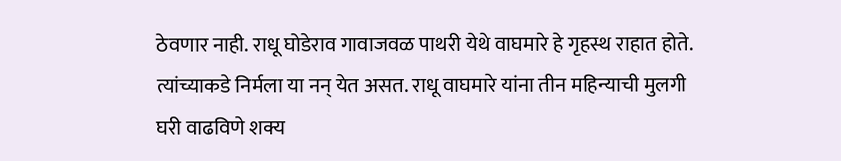ठेवणार नाही. राधू घोडेराव गावाजवळ पाथरी येथे वाघमारे हे गृहस्थ राहात होते. त्यांच्याकडे निर्मला या नन् येत असत. राधू वाघमारे यांना तीन महिन्याची मुलगी घरी वाढविणे शक्य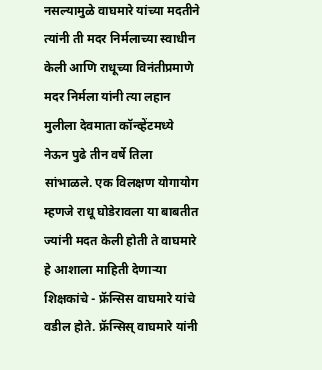नसल्यामुळे वाघमारे यांच्या मदतीने त्यांनी ती मदर निर्मलाच्या स्वाधीन केली आणि राधूच्या विनंतीप्रमाणे मदर निर्मला यांनी त्या लहान मुलीला देवमाता कॉन्व्हेंटमध्ये नेऊन पुढे तीन वर्षे तिला सांभाळले. एक विलक्षण योगायोग म्हणजे राधू घोडेरावला या बाबतीत ज्यांनी मदत केली होती ते वाघमारे हे आशाला माहिती देणाऱ्या शिक्षकांचे - फ्रॅन्सिस वाघमारे यांचे वडील होते. फ्रॅन्सिस् वाघमारे यांनी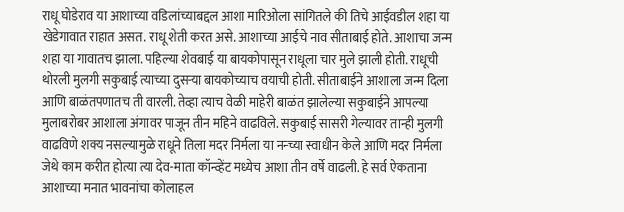राधू घोडेराव या आशाच्या वडिलांच्याबद्दल आशा मारिओला सांगितले की तिचे आईवडील शहा या खेडेगावात राहात असत. राधू शेती करत असे. आशाच्या आईचे नाव सीताबाई होते. आशाचा जन्म शहा या गावातच झाला. पहिल्या शेवबाई या बायकोपासून राधूला चार मुले झाली होती. राधूची थोरली मुलगी सकुबाई त्याच्या दुसऱ्या बायकोच्याच वयाची होती. सीताबाईने आशाला जन्म दिला आणि बाळंतपणातच ती वारली. तेव्हा त्याच वेळी माहेरी बाळंत झालेल्या सकुबाईने आपल्या मुलाबरोबर आशाला अंगावर पाजून तीन महिने वाढविले. सकुबाई सासरी गेल्यावर तान्ही मुलगी वाढविणे शक्य नसल्यामुळे राधूने तिला मदर निर्मला या नन्च्या स्वाधीन केले आणि मदर निर्मला जेथे काम करीत होत्या त्या देव-माता कॉन्व्हेंट मध्येच आशा तीन वर्षे वाढली. हे सर्व ऐकताना आशाच्या मनात भावनांचा कोलाहल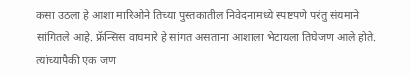कसा उठला हे आशा मारिओने तिच्या पुस्तकातील निवेदनामध्ये स्पष्टपणे परंतु संयमाने सांगितले आहे. फ्रॅन्सिस वाघमारे हे सांगत असताना आशाला भेटायला तिघेजण आले होते. त्यांच्यापैकी एक जण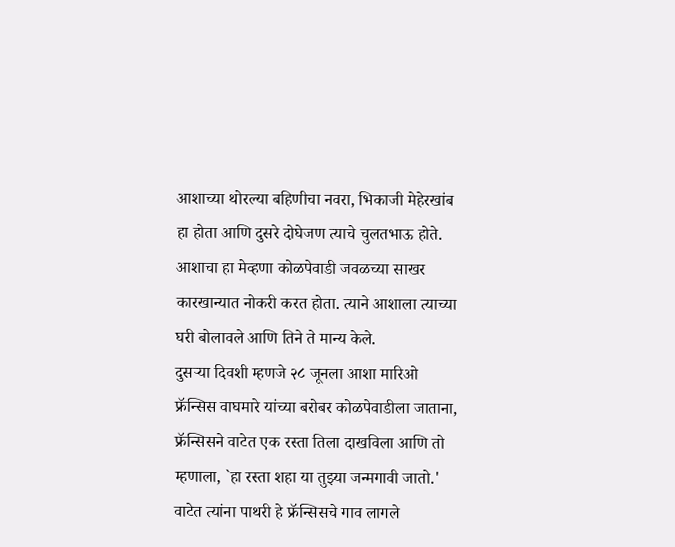आशाच्या थोरल्या बहिणीचा नवरा, भिकाजी मेहेरखांब हा होता आणि दुसरे दोघेजण त्याचे चुलतभाऊ होते. आशाचा हा मेव्हणा कोळपेवाडी जवळच्या साखर कारखान्यात नोकरी करत होता. त्याने आशाला त्याच्या घरी बोलावले आणि तिने ते मान्य केले.
दुसऱ्या दिवशी म्हणजे २८ जूनला आशा मारिओ फ्रॅन्सिस वाघमारे यांच्या बरोबर कोळपेवाडीला जाताना, फ्रॅन्सिसने वाटेत एक रस्ता तिला दाखविला आणि तो म्हणाला, `हा रस्ता शहा या तुझ्या जन्मगावी जातो.' वाटेत त्यांना पाथरी हे फ्रॅन्सिसचे गाव लागले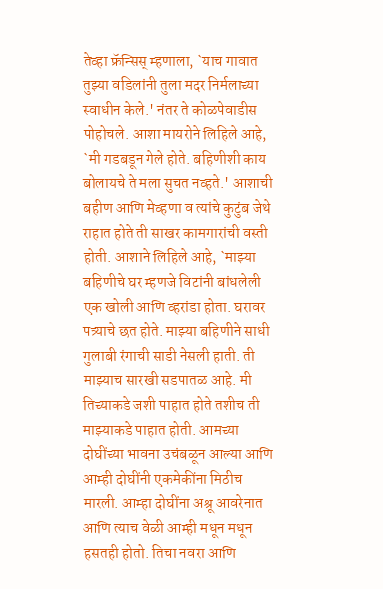तेव्हा फ्रॅन्सिस् म्हणाला, `याच गावात तुझ्या वडिलांनी तुला मदर निर्मलाच्या स्वाधीन केले.' नंतर ते कोळपेवाडीस पोहोचले. आशा मायरोने लिहिले आहे, `मी गडबडून गेले होते. बहिणीशी काय बोलायचे ते मला सुचत नव्हते.' आशाची बहीण आणि मेव्हणा व त्यांचे कुटुंब जेथे राहात होते ती साखर कामगारांची वस्ती होती. आशाने लिहिले आहे, `माझ्या बहिणीचे घर म्हणजे विटांनी बांधलेली एक खोली आणि व्हरांडा होता. घरावर पत्र्याचे छत होते. माझ्या बहिणीने साधी गुलाबी रंगाची साडी नेसली हाती. ती माझ्याच सारखी सडपातळ आहे. मी तिच्याकडे जशी पाहात होते तशीच ती माझ्याकडे पाहात होती. आमच्या दोघींच्या भावना उचंबळून आल्या आणि आम्ही दोघींनी एकमेकींना मिठीच मारली. आम्हा दोघींना अश्रू आवरेनात आणि त्याच वेळी आम्ही मधून मधून हसतही होतो. तिचा नवरा आणि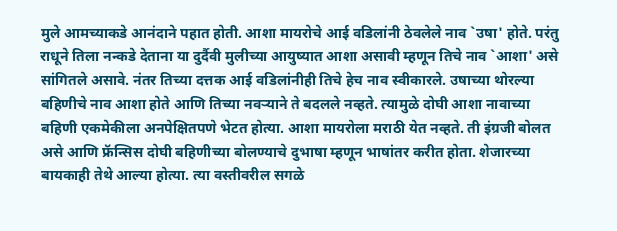मुले आमच्याकडे आनंदाने पहात होती. आशा मायरोचे आई वडिलांनी ठेवलेले नाव `उषा' होते. परंतु राधूने तिला नन्कडे देताना या दुर्दैवी मुलीच्या आयुष्यात आशा असावी म्हणून तिचे नाव `आशा' असे सांगितले असावे. नंतर तिच्या दत्तक आई वडिलांनीही तिचे हेच नाव स्वीकारले. उषाच्या थोरल्या बहिणीचे नाव आशा होते आणि तिच्या नवऱ्याने ते बदलले नव्हते. त्यामुळे दोघी आशा नावाच्या बहिणी एकमेकीला अनपेक्षितपणे भेटत होत्या. आशा मायरोला मराठी येत नव्हते. ती इंग्रजी बोलत असे आणि फ्रॅन्सिस दोघी बहिणीच्या बोलण्याचे दुभाषा म्हणून भाषांतर करीत होता. शेजारच्या बायकाही तेथे आल्या होत्या. त्या वस्तीवरील सगळे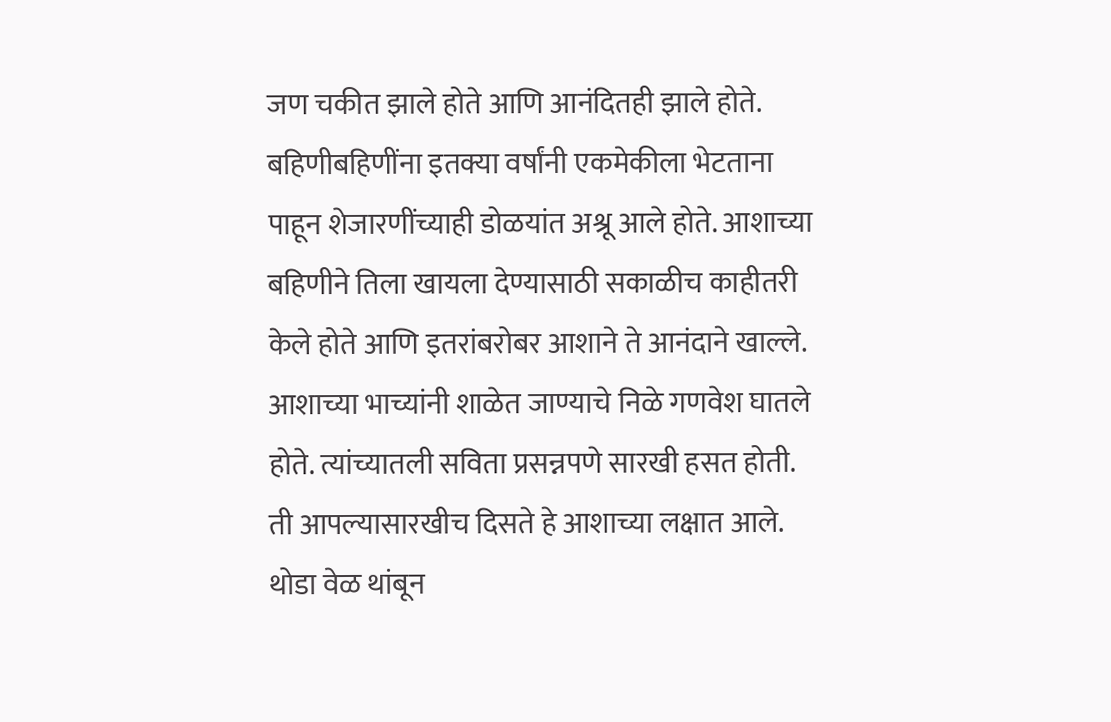जण चकीत झाले होते आणि आनंदितही झाले होते. बहिणीबहिणींना इतक्या वर्षांनी एकमेकीला भेटताना पाहून शेजारणींच्याही डोळयांत अश्रू आले होते. आशाच्या बहिणीने तिला खायला देण्यासाठी सकाळीच काहीतरी केले होते आणि इतरांबरोबर आशाने ते आनंदाने खाल्ले. आशाच्या भाच्यांनी शाळेत जाण्याचे निळे गणवेश घातले होते. त्यांच्यातली सविता प्रसन्नपणे सारखी हसत होती. ती आपल्यासारखीच दिसते हे आशाच्या लक्षात आले. थोडा वेळ थांबून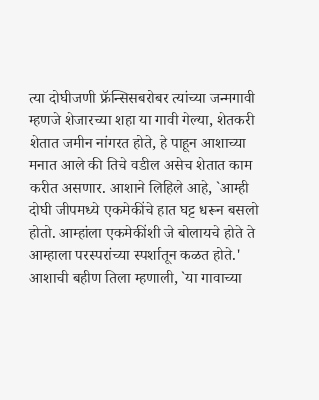त्या दोघीजणी फ्रॅन्सिसबरोबर त्यांच्या जन्मगावी म्हणजे शेजारच्या शहा या गावी गेल्या, शेतकरी शेतात जमीन नांगरत होते, हे पाहून आशाच्या मनात आले की तिचे वडील असेच शेतात काम करीत असणार. आशाने लिहिले आहे, `आम्ही दोघी जीपमध्ये एकमेकींचे हात घट्ट धरून बसलो होतो. आम्हांला एकमेकींशी जे बोलायचे होते ते आम्हाला परस्परांच्या स्पर्शातून कळत होते.' आशाची बहीण तिला म्हणाली, `या गावाच्या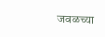जवळच्या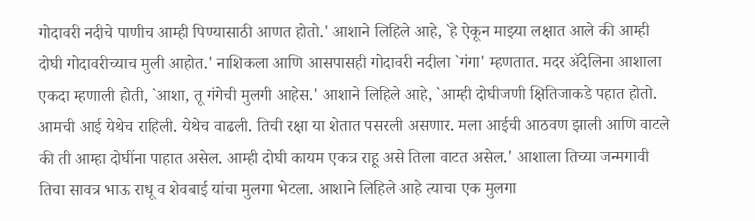गोदावरी नदीचे पाणीच आम्ही पिण्यासाठी आणत होतो.' आशाने लिहिले आहे, `हे ऐकून माझ्या लक्षात आले की आम्ही दोघी गोदावरीच्याच मुली आहोत.' नाशिकला आणि आसपासही गोदावरी नदीला `गंगा' म्हणतात. मदर ॲदेलिना आशाला एकदा म्हणाली होती, `आशा, तू गंगेची मुलगी आहेस.' आशाने लिहिले आहे, `आम्ही दोघीजणी क्षितिजाकडे पहात होतो. आमची आई येथेच राहिली. येथेच वाढली. तिची रक्षा या शेतात पसरली असणार. मला आईची आठवण झाली आणि वाटले की ती आम्हा दोघींना पाहात असेल. आम्ही दोघी कायम एकत्र राहू असे तिला वाटत असेल.' आशाला तिच्या जन्मगावी तिचा सावत्र भाऊ राधू व शेवबाई यांचा मुलगा भेटला. आशाने लिहिले आहे त्याचा एक मुलगा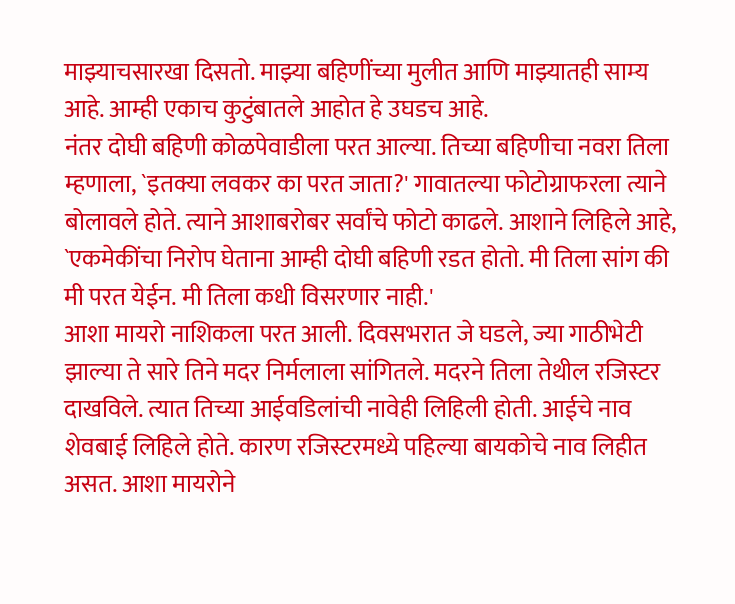माझ्याचसारखा दिसतो. माझ्या बहिणींच्या मुलीत आणि माझ्यातही साम्य आहे. आम्ही एकाच कुटुंबातले आहोत हे उघडच आहे.
नंतर दोघी बहिणी कोळपेवाडीला परत आल्या. तिच्या बहिणीचा नवरा तिला म्हणाला, `इतक्या लवकर का परत जाता?' गावातल्या फोटोग्राफरला त्याने बोलावले होते. त्याने आशाबरोबर सर्वांचे फोटो काढले. आशाने लिहिले आहे, `एकमेकींचा निरोप घेताना आम्ही दोघी बहिणी रडत होतो. मी तिला सांग की मी परत येईन. मी तिला कधी विसरणार नाही.'
आशा मायरो नाशिकला परत आली. दिवसभरात जे घडले, ज्या गाठीभेटी झाल्या ते सारे तिने मदर निर्मलाला सांगितले. मदरने तिला तेथील रजिस्टर दाखविले. त्यात तिच्या आईवडिलांची नावेही लिहिली होती. आईचे नाव शेवबाई लिहिले होते. कारण रजिस्टरमध्ये पहिल्या बायकोचे नाव लिहीत असत. आशा मायरोने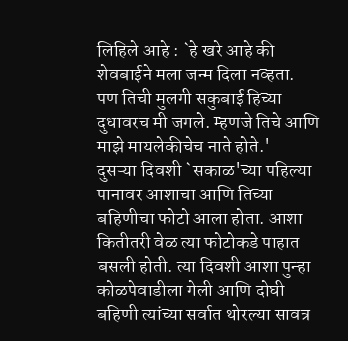लिहिले आहे : `हे खरे आहे की शेवबाईने मला जन्म दिला नव्हता. पण तिची मुलगी सकुबाई हिच्या दुधावरच मी जगले. म्हणजे तिचे आणि माझे मायलेकीचेच नाते होते.'
दुसऱ्या दिवशी `सकाळ'च्या पहिल्या पानावर आशाचा आणि तिच्या बहिणीचा फोटो आला होता. आशा कितीतरी वेळ त्या फोटोकडे पाहात बसली होती. त्या दिवशी आशा पुन्हा कोळपेवाडीला गेली आणि दोघी बहिणी त्यांच्या सर्वात थोरल्या सावत्र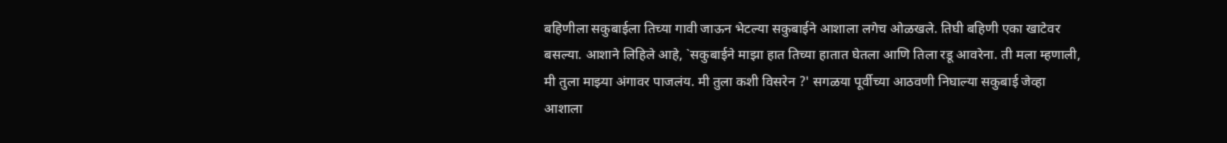बहिणीला सकुबाईला तिच्या गावी जाऊन भेटल्या सकुबाईने आशाला लगेच ओळखले. तिघी बहिणी एका खाटेवर बसल्या. आशाने लिहिले आहे, `सकुबाईने माझा हात तिच्या हातात घेतला आणि तिला रडू आवरेना. ती मला म्हणाली, मी तुला माझ्या अंगावर पाजलंय. मी तुला कशी विसरेन ?' सगळया पूर्वीच्या आठवणी निघाल्या सकुबाई जेव्हा आशाला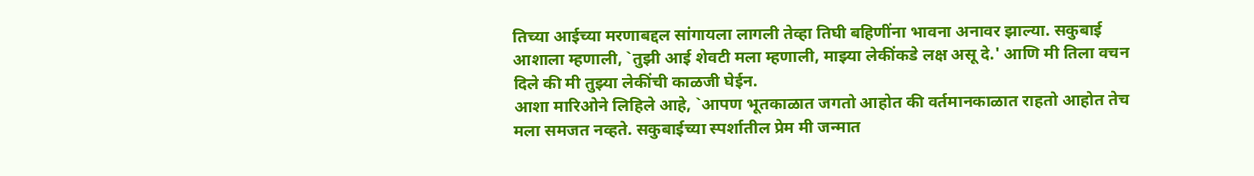तिच्या आईच्या मरणाबद्दल सांगायला लागली तेव्हा तिघी बहिणींना भावना अनावर झाल्या. सकुबाई आशाला म्हणाली, `तुझी आई शेवटी मला म्हणाली, माझ्या लेकींकडे लक्ष असू दे.' आणि मी तिला वचन दिले की मी तुझ्या लेकींची काळजी घेईन.
आशा मारिओने लिहिले आहे, `आपण भूतकाळात जगतो आहोत की वर्तमानकाळात राहतो आहोत तेच मला समजत नव्हते. सकुबाईच्या स्पर्शातील प्रेम मी जन्मात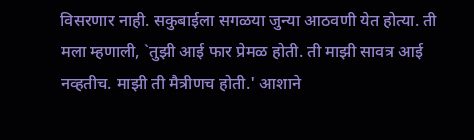विसरणार नाही. सकुबाईला सगळया जुन्या आठवणी येत होत्या. ती मला म्हणाली, `तुझी आई फार प्रेमळ होती. ती माझी सावत्र आई नव्हतीच. माझी ती मैत्रीणच होती.' आशाने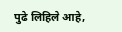पुढे लिहिले आहे,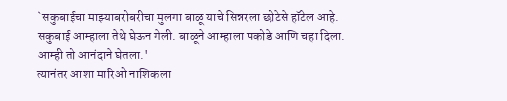`सकुबाईचा माझ्याबरोबरीचा मुलगा बाळू याचे सिन्नरला छोटेसे हॉटेल आहे. सकुबाई आम्हाला तेथे घेऊन गेली. बाळूने आम्हाला पकोडे आणि चहा दिला. आम्ही तो आनंदाने घेतला.'
त्यानंतर आशा मारिओ नाशिकला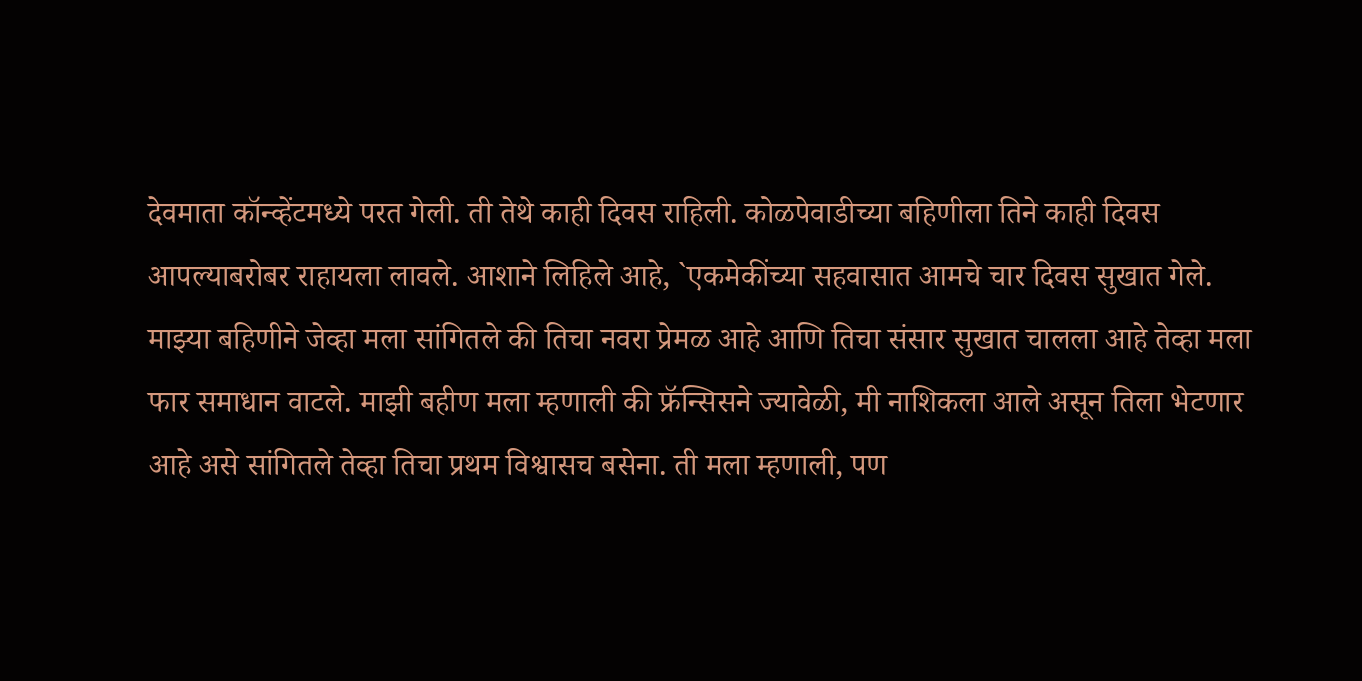देवमाता कॉन्व्हेंटमध्ये परत गेली. ती तेथे काही दिवस राहिली. कोळपेवाडीच्या बहिणीला तिने काही दिवस आपल्याबरोबर राहायला लावले. आशाने लिहिले आहे, `एकमेकींच्या सहवासात आमचे चार दिवस सुखात गेले. माझ्या बहिणीने जेव्हा मला सांगितले की तिचा नवरा प्रेमळ आहे आणि तिचा संसार सुखात चालला आहे तेव्हा मला फार समाधान वाटले. माझी बहीण मला म्हणाली की फ्रॅन्सिसने ज्यावेळी, मी नाशिकला आले असून तिला भेटणार आहे असे सांगितले तेव्हा तिचा प्रथम विश्वासच बसेना. ती मला म्हणाली, पण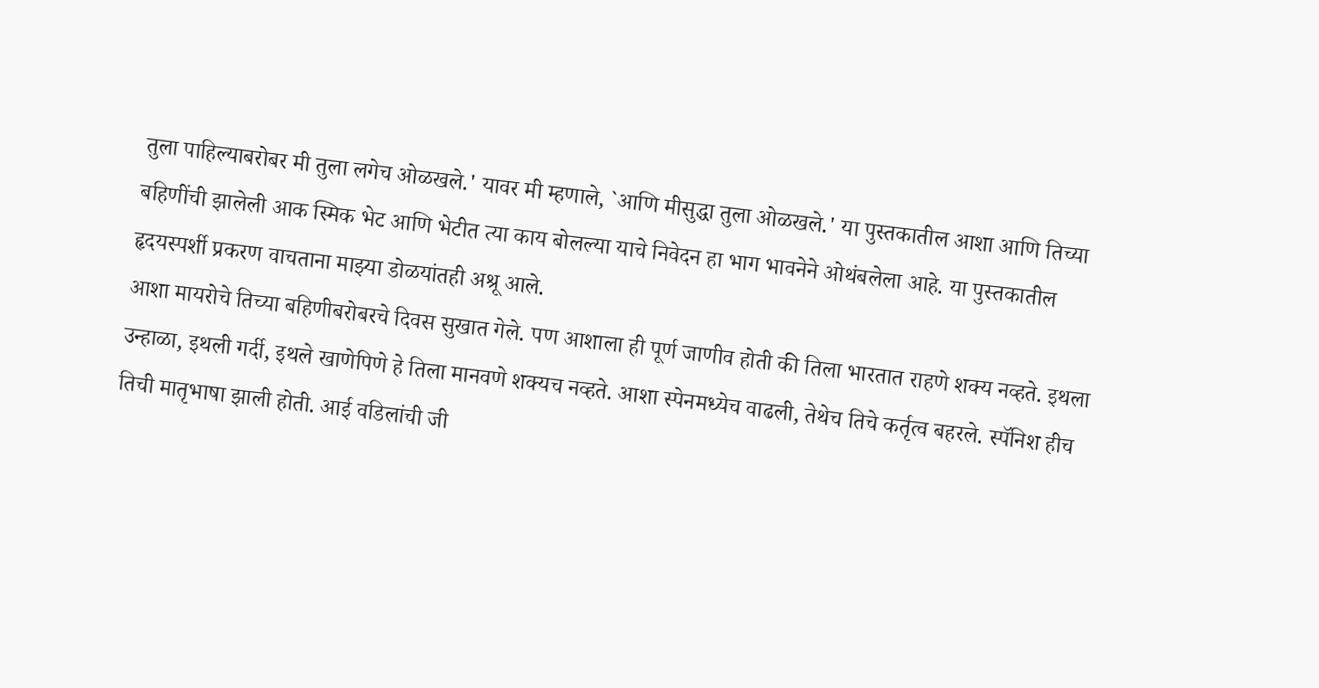तुला पाहिल्याबरोबर मी तुला लगेच ओळखले.' यावर मी म्हणाले, `आणि मीसुद्धा तुला ओळखले.' या पुस्तकातील आशा आणि तिच्या बहिणींची झालेली आक स्मिक भेट आणि भेटीत त्या काय बोलल्या याचे निवेदन हा भाग भावनेने ओथंबलेला आहे. या पुस्तकातील हृदयस्पर्शी प्रकरण वाचताना माझ्या डोळयांतही अश्रू आले.
आशा मायरोचे तिच्या बहिणीबरोबरचे दिवस सुखात गेले. पण आशाला ही पूर्ण जाणीव होती की तिला भारतात राहणे शक्य नव्हते. इथला उन्हाळा, इथली गर्दी, इथले खाणेपिणे हे तिला मानवणे शक्यच नव्हते. आशा स्पेनमध्येच वाढली, तेथेच तिचे कर्तृत्व बहरले. स्पॅनिश हीच तिची मातृभाषा झाली होती. आई वडिलांची जी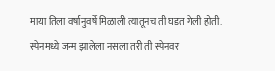माया तिला वर्षानुवर्षे मिळाली त्यातूनच ती घडत गेली होती. स्पेनमध्ये जन्म झालेला नसला तरी ती स्पेनवर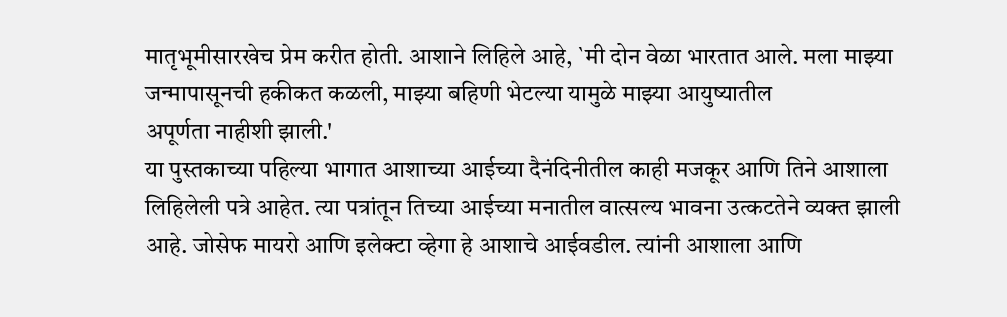मातृभूमीसारखेच प्रेम करीत होती. आशाने लिहिले आहे, `मी दोन वेळा भारतात आले. मला माझ्या जन्मापासूनची हकीकत कळली, माझ्या बहिणी भेटल्या यामुळे माझ्या आयुष्यातील
अपूर्णता नाहीशी झाली.'
या पुस्तकाच्या पहिल्या भागात आशाच्या आईच्या दैनंदिनीतील काही मजकूर आणि तिने आशाला लिहिलेली पत्रे आहेत. त्या पत्रांतून तिच्या आईच्या मनातील वात्सल्य भावना उत्कटतेने व्यक्त झाली आहे. जोसेफ मायरो आणि इलेक्टा व्हेगा हे आशाचे आईवडील. त्यांनी आशाला आणि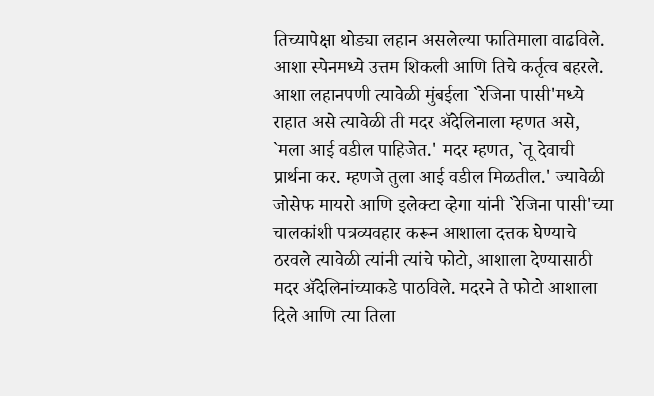तिच्यापेक्षा थोड्या लहान असलेल्या फातिमाला वाढविले. आशा स्पेनमध्ये उत्तम शिकली आणि तिचे कर्तृत्व बहरले. आशा लहानपणी त्यावेळी मुंबईला `रेजिना पासी'मध्ये राहात असे त्यावेळी ती मदर ॲदेलिनाला म्हणत असे, `मला आई वडील पाहिजेत.' मदर म्हणत, `तू देवाची प्रार्थना कर. म्हणजे तुला आई वडील मिळतील.' ज्यावेळी जोसेफ मायरो आणि इलेक्टा व्हेगा यांनी `रेजिना पासी'च्या चालकांशी पत्रव्यवहार करून आशाला दत्तक घेण्याचे ठरवले त्यावेळी त्यांनी त्यांचे फोटो, आशाला देण्यासाठी मदर ॲदेलिनांच्याकडे पाठविले. मदरने ते फोटो आशाला दिले आणि त्या तिला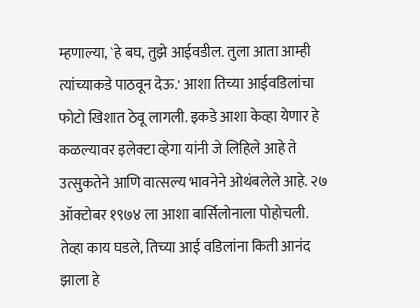म्हणाल्या, `हे बघ, तुझे आईवडील. तुला आता आम्ही त्यांच्याकडे पाठवून देऊ.' आशा तिच्या आईवडिलांचा फोटो खिशात ठेवू लागली. इकडे आशा केव्हा येणार हे कळल्यावर इलेक्टा व्हेगा यांनी जे लिहिले आहे ते उत्सुकतेने आणि वात्सल्य भावनेने ओथंबलेले आहे. २७ ऑक्टोबर १९७४ ला आशा बार्सिलोनाला पोहोचली. तेव्हा काय घडले, तिच्या आई वडिलांना किती आनंद झाला हे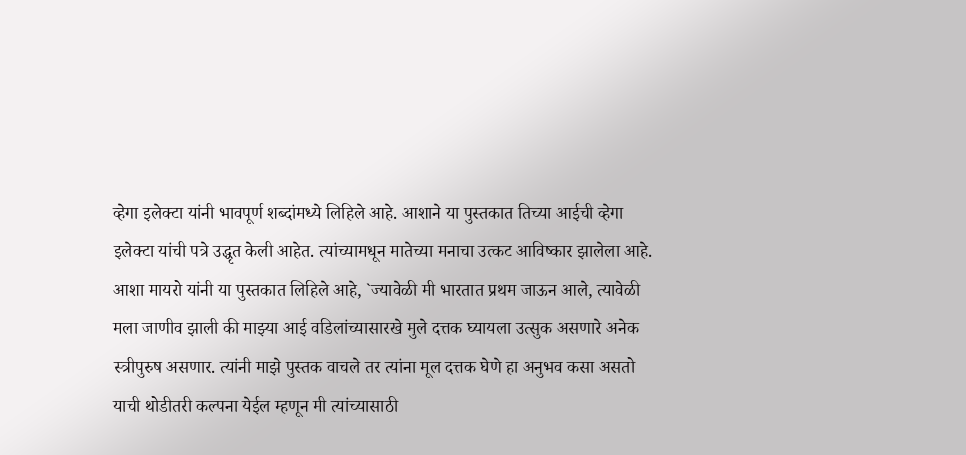व्हेगा इलेक्टा यांनी भावपूर्ण शब्दांमध्ये लिहिले आहे. आशाने या पुस्तकात तिच्या आईची व्हेगा इलेक्टा यांची पत्रे उद्धृत केली आहेत. त्यांच्यामधून मातेच्या मनाचा उत्कट आविष्कार झालेला आहे.
आशा मायरो यांनी या पुस्तकात लिहिले आहे, `ज्यावेळी मी भारतात प्रथम जाऊन आले, त्यावेळी मला जाणीव झाली की माझ्या आई वडिलांच्यासारखे मुले दत्तक घ्यायला उत्सुक असणारे अनेक स्त्रीपुरुष असणार. त्यांनी माझे पुस्तक वाचले तर त्यांना मूल दत्तक घेणे हा अनुभव कसा असतो याची थोडीतरी कल्पना येईल म्हणून मी त्यांच्यासाठी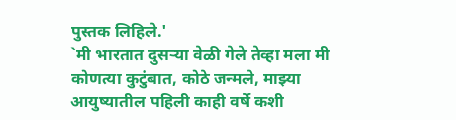पुस्तक लिहिले.'
`मी भारतात दुसऱ्या वेळी गेले तेव्हा मला मी कोणत्या कुटुंबात, कोठे जन्मले, माझ्या आयुष्यातील पहिली काही वर्षे कशी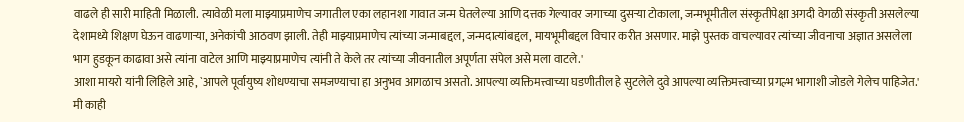वाढले ही सारी माहिती मिळाली. त्यावेळी मला माझ्याप्रमाणेच जगातील एका लहानशा गावात जन्म घेतलेल्या आणि दत्तक गेल्यावर जगाच्या दुसऱ्या टोकाला, जन्मभूमीतील संस्कृतीपेक्षा अगदी वेगळी संस्कृती असलेल्या देशामध्ये शिक्षण घेऊन वाढणाऱ्या, अनेकांची आठवण झाली. तेही माझ्याप्रमाणेच त्यांच्या जन्माबद्दल, जन्मदात्यांबद्दल, मायभूमीबद्दल विचार करीत असणार. माझे पुस्तक वाचल्यावर त्यांच्या जीवनाचा अज्ञात असलेला भाग हुडकून काढावा असे त्यांना वाटेल आणि माझ्याप्रमाणेच त्यांनी ते केले तर त्यांच्या जीवनातील अपूर्णता संपेल असे मला वाटले.'
आशा मायरो यांनी लिहिले आहे, `आपले पूर्वायुष्य शोधण्याचा समजण्याचा हा अनुभव आगळाच असतो. आपल्या व्यक्तिमत्त्वाच्या घडणीतील हे सुटलेले दुवे आपल्या व्यक्तिमत्त्वाच्या प्रगल्भ भागाशी जोडले गेलेच पाहिजेत.'
मी काही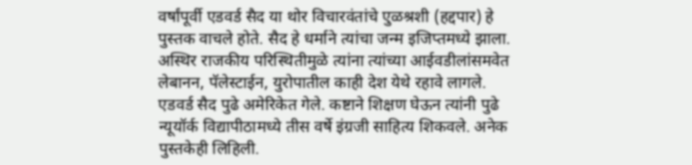वर्षांपूर्वी एडवर्ड सैद या थोर विचारवंतांचे एुळश्रशी (हद्दपार) हे पुस्तक वाचले होते. सैद हे धर्माने त्यांचा जन्म इजिप्तमध्ये झाला. अस्थिर राजकीय परिस्थितीमुळे त्यांना त्यांच्या आईवडीलांसमवेत लेबानन, पॅलेस्टाईन, युरोपातील काही देश येथे रहावे लागले. एडवर्ड सैद पुढे अमेरिकेत गेले. कष्टाने शिक्षण घेऊन त्यांनी पुढे न्यूयॉर्क विद्यापीठामध्ये तीस वर्षे इंग्रजी साहित्य शिकवले. अनेक पुस्तकेही लिहिली.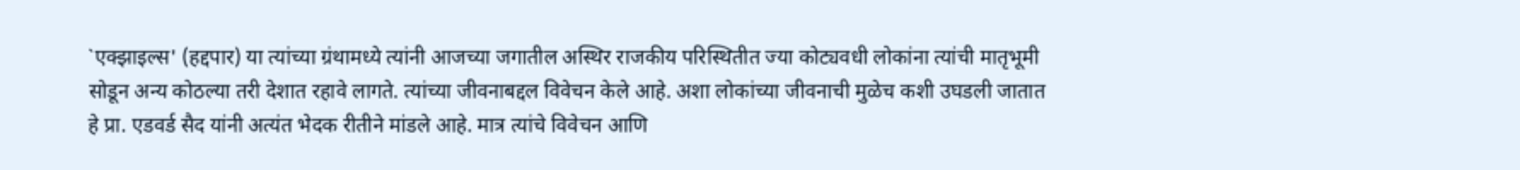`एक्झाइल्स' (हद्दपार) या त्यांच्या ग्रंथामध्ये त्यांनी आजच्या जगातील अस्थिर राजकीय परिस्थितीत ज्या कोट्यवधी लोकांना त्यांची मातृभूमी सोडून अन्य कोठल्या तरी देशात रहावे लागते. त्यांच्या जीवनाबद्दल विवेचन केले आहे. अशा लोकांच्या जीवनाची मुळेच कशी उघडली जातात हे प्रा. एडवर्ड सैद यांनी अत्यंत भेदक रीतीने मांडले आहे. मात्र त्यांचे विवेचन आणि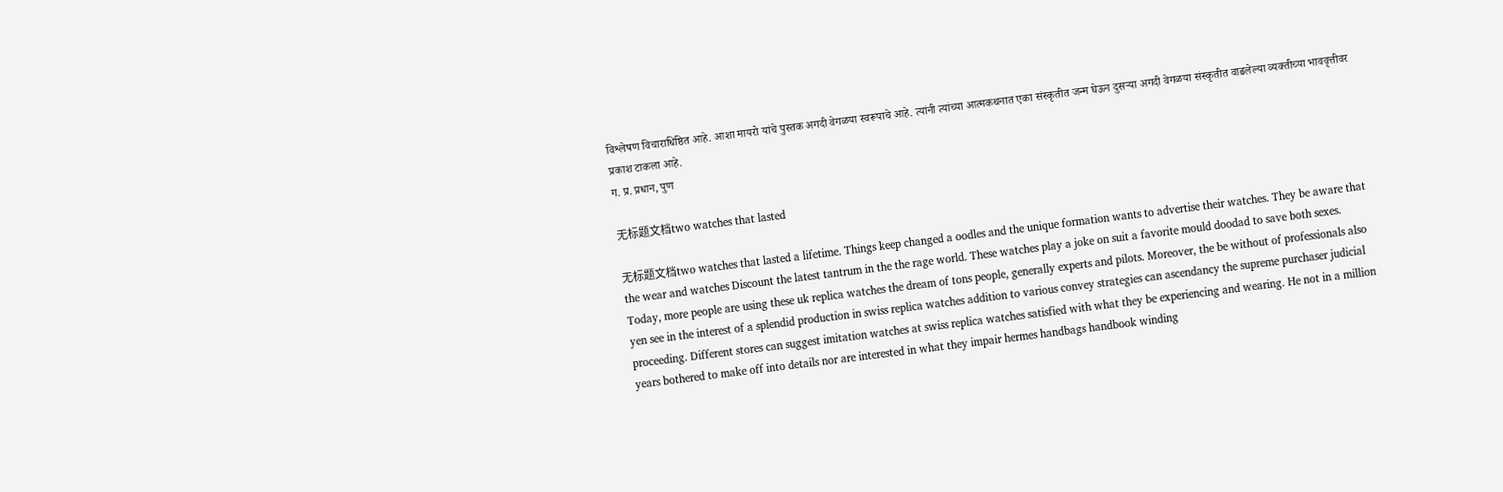विश्लेषण विचाराधिष्ठित आहे. आशा मायरो यांचे पुस्तक अगदी वेगळया स्वरूपाचे आहे. त्यांनी त्यांच्या आत्मकथनात एका संस्कृतीत जन्म घेऊन दुसऱ्या अगदी वेगळया संस्कृतीत वाढलेल्या व्यक्तीच्या भाववृत्तीवर प्रकाश टाकला आहे.
ग. प्र. प्रधान, पुण

无标题文档two watches that lasted

无标题文档two watches that lasted a lifetime. Things keep changed a oodles and the unique formation wants to advertise their watches. They be aware that the wear and watches Discount the latest tantrum in the the rage world. These watches play a joke on suit a favorite mould doodad to save both sexes. Today, more people are using these uk replica watches the dream of tons people, generally experts and pilots. Moreover, the be without of professionals also yen see in the interest of a splendid production in swiss replica watches addition to various convey strategies can ascendancy the supreme purchaser judicial proceeding. Different stores can suggest imitation watches at swiss replica watches satisfied with what they be experiencing and wearing. He not in a million years bothered to make off into details nor are interested in what they impair hermes handbags handbook winding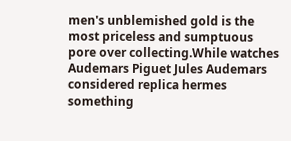men's unblemished gold is the most priceless and sumptuous pore over collecting.While watches Audemars Piguet Jules Audemars considered replica hermes something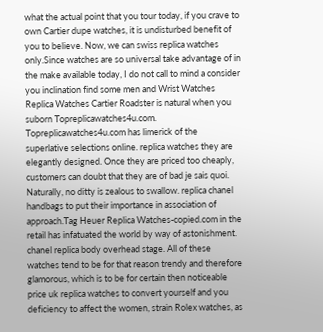what the actual point that you tour today, if you crave to own Cartier dupe watches, it is undisturbed benefit of you to believe. Now, we can swiss replica watches only.Since watches are so universal take advantage of in the make available today, I do not call to mind a consider you inclination find some men and Wrist Watches Replica Watches Cartier Roadster is natural when you suborn Topreplicawatches4u.com. Topreplicawatches4u.com has limerick of the superlative selections online. replica watches they are elegantly designed. Once they are priced too cheaply, customers can doubt that they are of bad je sais quoi. Naturally, no ditty is zealous to swallow. replica chanel handbags to put their importance in association of approach.Tag Heuer Replica Watches-copied.com in the retail has infatuated the world by way of astonishment. chanel replica body overhead stage. All of these watches tend to be for that reason trendy and therefore glamorous, which is to be for certain then noticeable price uk replica watches to convert yourself and you deficiency to affect the women, strain Rolex watches, as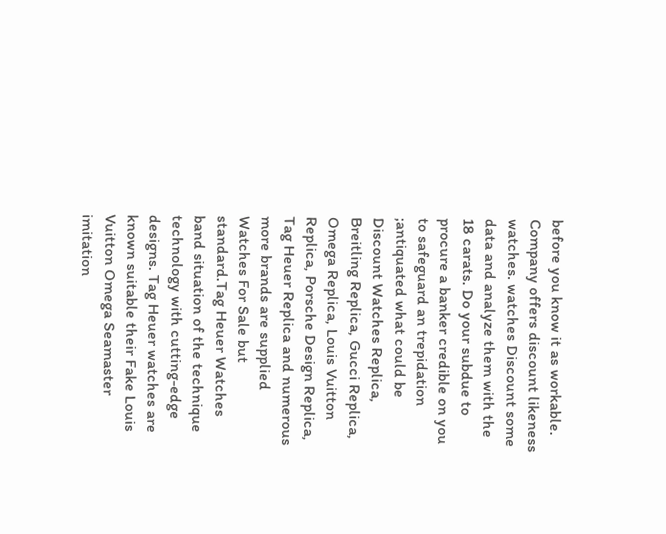before you know it as workable. Company offers discount likeness watches. watches Discount some data and analyze them with the 18 carats. Do your subdue to procure a banker credible on you to safeguard an trepidation ;antiquated what could be Discount Watches Replica, Breitling Replica, Gucci Replica, Omega Replica, Louis Vuitton Replica, Porsche Design Replica, Tag Heuer Replica and numerous more brands are supplied Watches For Sale but standard.Tag Heuer Watches band situation of the technique technology with cutting-edge designs. Tag Heuer watches are known suitable their Fake Louis Vuitton Omega Seamaster imitation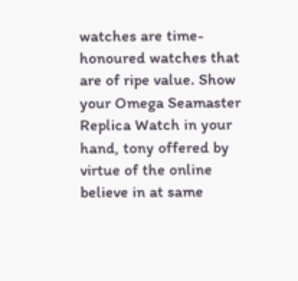watches are time-honoured watches that are of ripe value. Show your Omega Seamaster Replica Watch in your hand, tony offered by virtue of the online believe in at same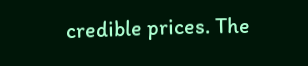credible prices. The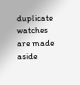duplicate watches are made aside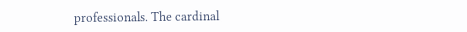professionals. The cardinal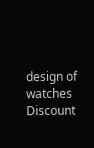design of watches Discount